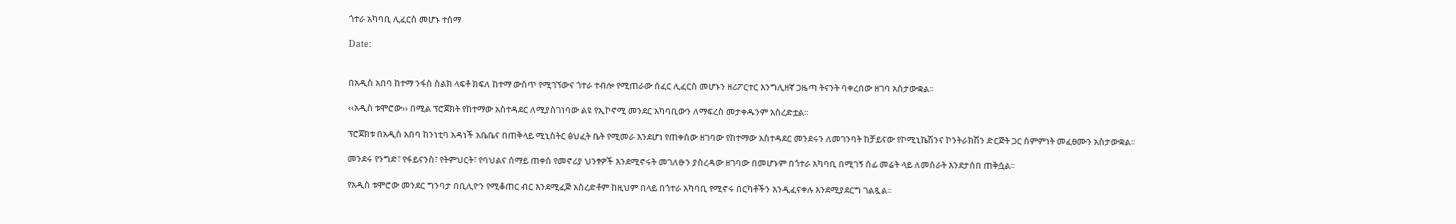ጎተራ አካባቢ ሊፈርስ መሆኑ ተሰማ

Date:


በአዲስ አበባ ከተማ ንፋስ ስልክ ላፍቶ ክፍለ ከተማ ውስጥ የሚገኘውና ጎተራ ተብሎ የሚጠራው ሰፈር ሊፈርስ መሆኑን ዘሪፖርተር እንግሊዘኛ ጋዜጣ ትናንት ባቀረበው ዘገባ አስታውቋል፡፡

‹‹አዲስ ቱሞሮው›› በሚል ፕሮጀክት የከተማው አስተዳደር ለሚያስገነባው ልዩ የኢኮኖሚ መንደር አካባቢውን ለማፍረስ መታቀዱንም አስረድቷል፡፡

ፕሮጀክቱ በአዲስ አበባ ከንነቲባ አዳነች አቤቤና በጠቅላይ ሚኒስትር ፅህፈት ቤት የሚመራ እንደሆነ የጠቀሰው ዘገባው የከተማው አስተዳደር መንደሩን ለመገንባት ከቻይናው የኮሚኒኬሽንና ኮንትራክሽን ድርጅት ጋር ስምምነት መፈፀሙን አስታውቋል፡፡

መንደሩ የንግድ፣ የፋይናንስ፣ የትምህርት፣ የባህልና ሰማይ ጠቀስ የመኖሪያ ህንፃዎች እንደሚኖሩት መገለፁን ያስረዳው ዘገባው በመሆኑም በጎተራ አካባቢ በሚገኝ ሰፊ መሬት ላይ ለመስራት እንደታሰበ ጠቅሷል፡፡

የአዲስ ቱሞሮው መንደር ግንባታ በቢሊዮን የሚቆጠር ብር እንደሚፈጅ አስረድቶም ከዚህም በላይ በጎተራ አካባቢ የሚኖሩ በርካቶችን እንዲፈናቀሉ እንደሚያደርግ ገልጿል፡፡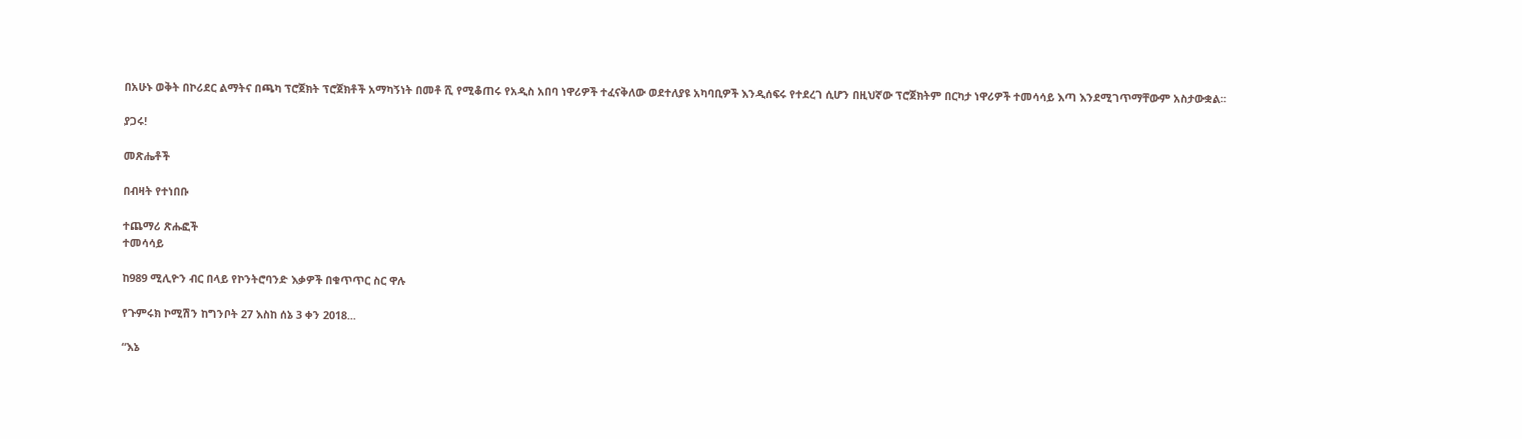በአሁኑ ወቅት በኮሪደር ልማትና በጫካ ፕሮጀክት ፕሮጀክቶች አማካኝነት በመቶ ሺ የሚቆጠሩ የአዲስ አበባ ነዋሪዎች ተፈናቅለው ወደተለያዩ አካባቢዎች እንዲሰፍሩ የተደረገ ሲሆን በዚህኛው ፕሮጀክትም በርካታ ነዋሪዎች ተመሳሳይ እጣ እንደሚገጥማቸውም አስታውቋል፡፡

ያጋሩ!

መጽሔቶች

በብዛት የተነበቡ

ተጨማሪ ጽሑፎች
ተመሳሳይ

ከ989 ሚሊዮን ብር በላይ የኮንትሮባንድ እቃዎች በቁጥጥር ስር ዋሉ

የጉምሩክ ኮሚሽን ከግንቦት 27 እስከ ሰኔ 3 ቀን 2018...

“እኔ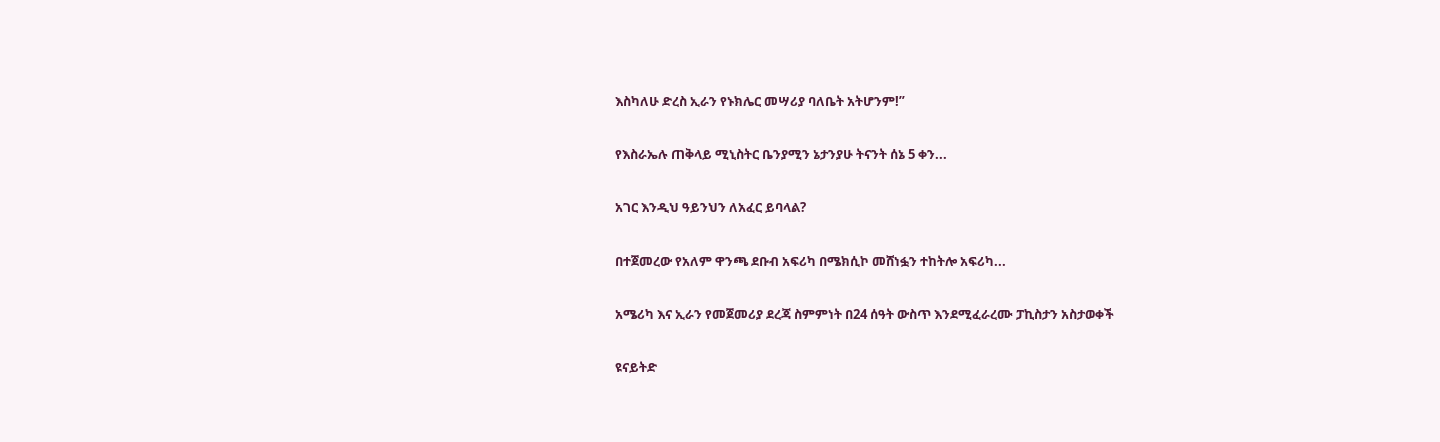እስካለሁ ድረስ ኢራን የኑክሌር መሣሪያ ባለቤት አትሆንም!”

የእስራኤሉ ጠቅላይ ሚኒስትር ቤንያሚን ኔታንያሁ ትናንት ሰኔ 5 ቀን...

አገር እንዲህ ዓይንህን ለአፈር ይባላል?

በተጀመረው የአለም ዋንጫ ደቡብ አፍሪካ በሜክሲኮ መሸነፏን ተከትሎ አፍሪካ...

አሜሪካ እና ኢራን የመጀመሪያ ደረጃ ስምምነት በ24 ሰዓት ውስጥ እንደሚፈራረሙ ፓኪስታን አስታወቀች

ዩናይትድ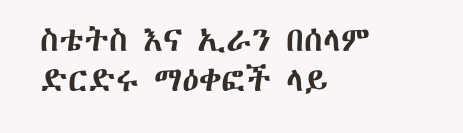ስቴትስ እና ኢራን በሰላም ድርድሩ ማዕቀፎች ላይ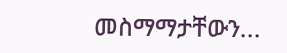መስማማታቸውን...